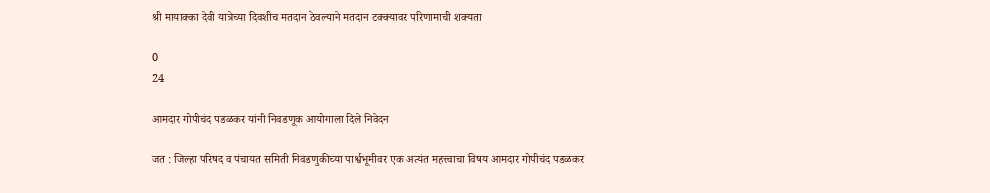श्री मायाक्का देवी यात्रेच्या दिवशीच मतदान ठेवल्याने मतदान टक्क्यावर परिणामाची शक्यता

0
24

आमदार गोपीचंद पडळकर यांनी निवडणूक आयोगाला दिले निवेदन

जत : जिल्हा परिषद व पंचायत समिती निवडणुकीच्या पार्श्वभूमीवर एक अत्यंत महत्त्वाचा विषय आमदार गोपीचंद पडळकर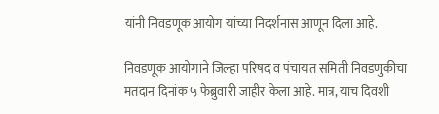यांनी निवडणूक आयोग यांच्या निदर्शनास आणून दिला आहे.

निवडणूक आयोगाने जिल्हा परिषद व पंचायत समिती निवडणुकीचा मतदान दिनांक ५ फेब्रुवारी जाहीर केला आहे. मात्र, याच दिवशी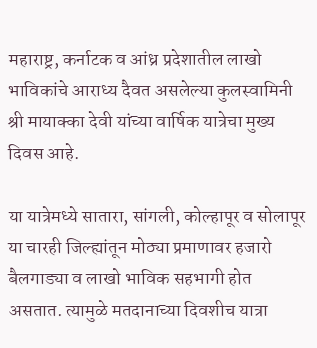महाराष्ट्र, कर्नाटक व आंध्र प्रदेशातील लाखो भाविकांचे आराध्य दैवत असलेल्या कुलस्वामिनी श्री मायाक्का देवी यांच्या वार्षिक यात्रेचा मुख्य दिवस आहे.

या यात्रेमध्ये सातारा, सांगली, कोल्हापूर व सोलापूर या चारही जिल्ह्यांतून मोठ्या प्रमाणावर हजारो बैलगाड्या व लाखो भाविक सहभागी होत असतात. त्यामुळे मतदानाच्या दिवशीच यात्रा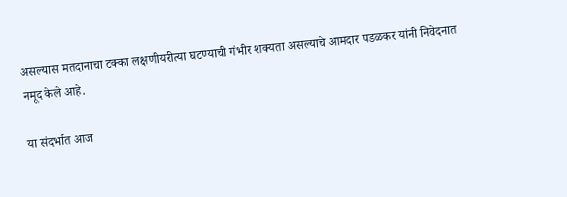असल्यास मतदानाचा टक्का लक्षणीयरीत्या घटण्याची गंभीर शक्यता असल्याचे आमदार पडळकर यांनी निवेदनात नमूद केले आहे.

या संदर्भात आज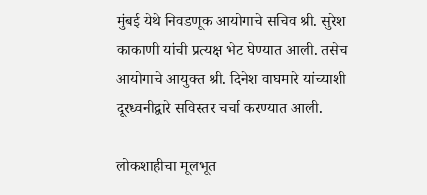मुंबई येथे निवडणूक आयोगाचे सचिव श्री. सुरेश काकाणी यांची प्रत्यक्ष भेट घेण्यात आली. तसेच आयोगाचे आयुक्त श्री. दिनेश वाघमारे यांच्याशी दूरध्वनीद्वारे सविस्तर चर्चा करण्यात आली.

लोकशाहीचा मूलभूत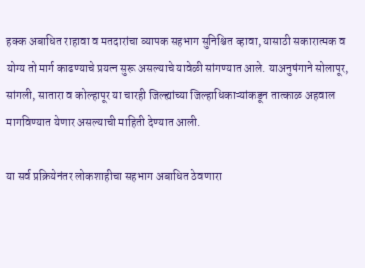हक्क अबाधित राहावा व मतदारांचा व्यापक सहभाग सुनिश्चित व्हावा, यासाठी सकारात्मक व योग्य तो मार्ग काढण्याचे प्रयत्न सुरू असल्याचे यावेळी सांगण्यात आले. याअनुषंगाने सोलापूर, सांगली, सातारा व कोल्हापूर या चारही जिल्ह्यांच्या जिल्हाधिकाऱ्यांकडून तात्काळ अहवाल मागविण्यात येणार असल्याची माहिती देण्यात आली.

या सर्व प्रक्रियेनंतर लोकशाहीचा सहभाग अबाधित ठेवणारा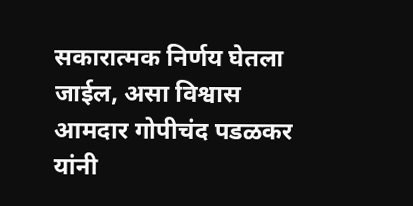सकारात्मक निर्णय घेतला जाईल, असा विश्वास आमदार गोपीचंद पडळकर यांनी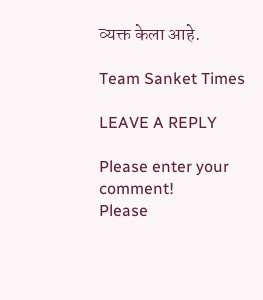व्यक्त केला आहे.

Team Sanket Times

LEAVE A REPLY

Please enter your comment!
Please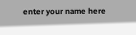enter your name here